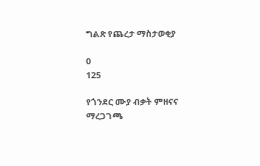ግልጽ የጨረታ ማስታወቂያ

0
125

የጎንደር ሙያ ብቃት ምዘናና ማረጋገጫ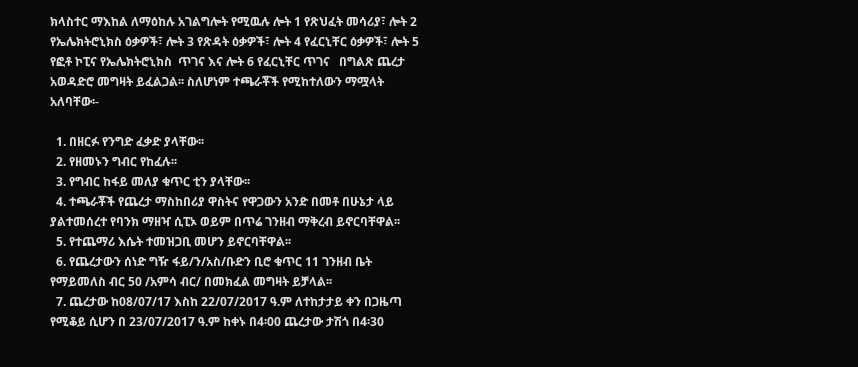ክላስተር ማእከል ለማዕከሉ አገልግሎት የሚዉሉ ሎት 1 የጽህፈት መሳሪያ፣ ሎት 2 የኤሌክትሮኒክስ ዕቃዎች፣ ሎት 3 የጽዳት ዕቃዎች፣ ሎት 4 የፈርኒቸር ዕቃዎች፣ ሎት 5 የፎቶ ኮፒና የኤሌክትሮኒክስ  ጥገና እና ሎት 6 የፈርኒቸር ጥገና   በግልጽ ጨረታ አወዳድሮ መግዛት ይፈልጋል፡፡ ስለሆነም ተጫራቾች የሚከተለውን ማሟላት አለባቸው፡-

  1. በዘርፉ የንግድ ፈቃድ ያላቸው፡፡
  2. የዘመኑን ግብር የከፈሉ፡፡
  3. የግብር ከፋይ መለያ ቁጥር ቲን ያላቸው፡፡
  4. ተጫራቾች የጨረታ ማስከበሪያ ዋስትና የዋጋውን አንድ በመቶ በሁኔታ ላይ ያልተመሰረተ የባንክ ማዘዣ ሲፒኦ ወይም በጥሬ ገንዘብ ማቅረብ ይኖርባቸዋል፡፡
  5. የተጨማሪ እሴት ተመዝጋቢ መሆን ይኖርባቸዋል፡፡
  6. የጨረታውን ሰነድ ግዥ ፋይ/ን/አስ/ቡድን ቢሮ ቁጥር 11 ገንዘብ ቤት የማይመለስ ብር 50 /አምሳ ብር/ በመክፈል መግዛት ይቻላል፡፡
  7. ጨረታው ከ08/07/17 እስከ 22/07/2017 ዓ.ም ለተከታታይ ቀን በጋዜጣ የሚቆይ ሲሆን በ 23/07/2017 ዓ.ም ከቀኑ በ4፡00 ጨረታው ታሽጎ በ4፡30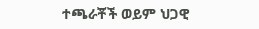ተጫራቾች ወይም ህጋዊ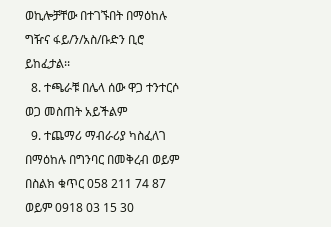ወኪሎቻቸው በተገኙበት በማዕከሉ ግዥና ፋይ/ን/አስ/ቡድን ቢሮ ይከፈታል፡፡
  8. ተጫራቹ በሌላ ሰው ዋጋ ተንተርሶ ወጋ መስጠት አይችልም
  9. ተጨማሪ ማብራሪያ ካስፈለገ በማዕከሉ በግንባር በመቅረብ ወይም በስልክ ቁጥር 058 211 74 87 ወይም 0918 03 15 30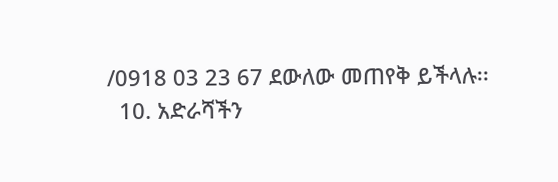/0918 03 23 67 ደውለው መጠየቅ ይችላሉ፡፡
  10. አድራሻችን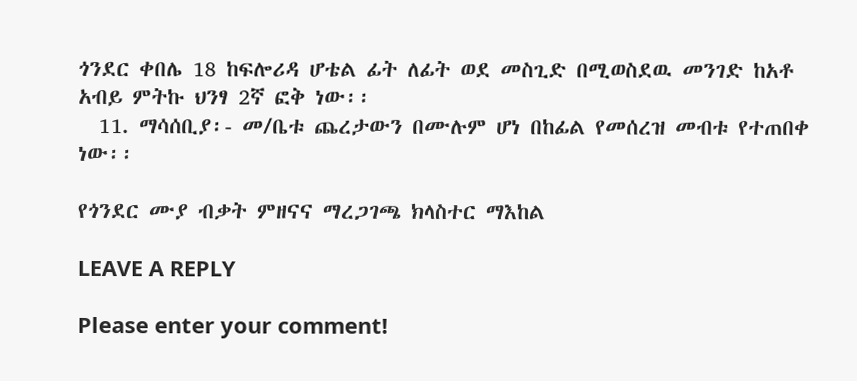ጎንደር ቀበሌ 18 ከፍሎሪዳ ሆቴል ፊት ለፊት ወደ መስጊድ በሚወስደዉ መንገድ ከአቶ አብይ ምትኩ ህንፃ 2ኛ ፎቅ ነው፡፡
  11. ማሳሰቢያ፡- መ/ቤቱ ጨረታውን በሙሉም ሆነ በከፊል የመሰረዝ መብቱ የተጠበቀ ነው፡፡

የጎንደር ሙያ ብቃት ምዘናና ማረጋገጫ ክላስተር ማእከል

LEAVE A REPLY

Please enter your comment!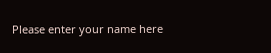Please enter your name here